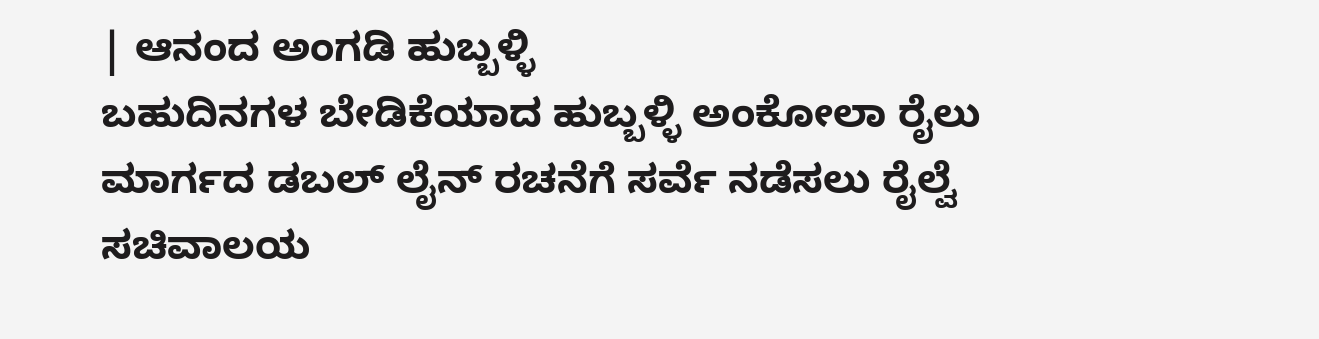| ಆನಂದ ಅಂಗಡಿ ಹುಬ್ಬಳ್ಳಿ
ಬಹುದಿನಗಳ ಬೇಡಿಕೆಯಾದ ಹುಬ್ಬಳ್ಳಿ ಅಂಕೋಲಾ ರೈಲು ಮಾರ್ಗದ ಡಬಲ್ ಲೈನ್ ರಚನೆಗೆ ಸರ್ವೆ ನಡೆಸಲು ರೈಲ್ವೆ ಸಚಿವಾಲಯ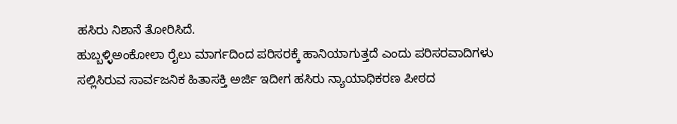ಹಸಿರು ನಿಶಾನೆ ತೋರಿಸಿದೆ.
ಹುಬ್ಬಳ್ಳಿಅಂಕೋಲಾ ರೈಲು ಮಾರ್ಗದಿಂದ ಪರಿಸರಕ್ಕೆ ಹಾನಿಯಾಗುತ್ತದೆ ಎಂದು ಪರಿಸರವಾದಿಗಳು ಸಲ್ಲಿಸಿರುವ ಸಾರ್ವಜನಿಕ ಹಿತಾಸಕ್ತಿ ಅರ್ಜಿ ಇದೀಗ ಹಸಿರು ನ್ಯಾಯಾಧಿಕರಣ ಪೀಠದ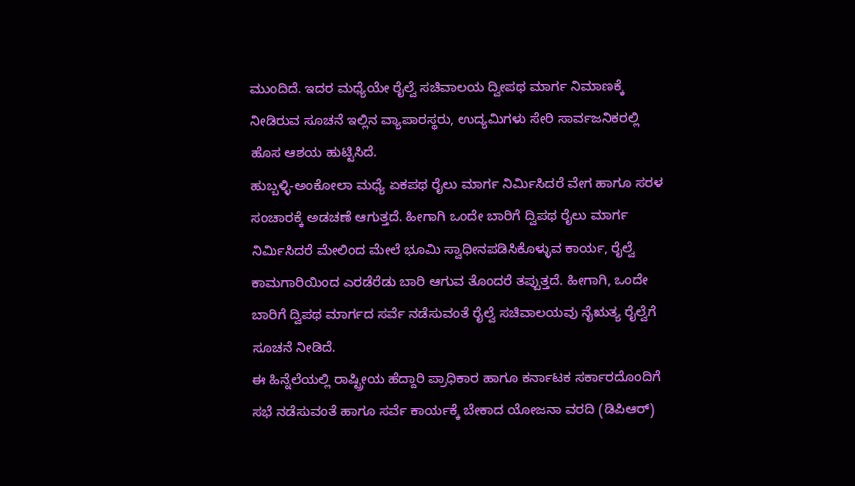ಮುಂದಿದೆ. ಇದರ ಮಧ್ಯೆಯೇ ರೈಲ್ವೆ ಸಚಿವಾಲಯ ದ್ವೀಪಥ ಮಾರ್ಗ ನಿಮಾಣಕ್ಕೆ ನೀಡಿರುವ ಸೂಚನೆ ಇಲ್ಲಿನ ವ್ಯಾಪಾರಸ್ಥರು, ಉದ್ಯಮಿಗಳು ಸೇರಿ ಸಾರ್ವಜನಿಕರಲ್ಲಿ ಹೊಸ ಆಶಯ ಹುಟ್ಟಿಸಿದೆ.
ಹುಬ್ಬಳ್ಳಿ-ಅಂಕೋಲಾ ಮಧ್ಯೆ ಏಕಪಥ ರೈಲು ಮಾರ್ಗ ನಿರ್ವಿುಸಿದರೆ ವೇಗ ಹಾಗೂ ಸರಳ ಸಂಚಾರಕ್ಕೆ ಅಡಚಣೆ ಆಗುತ್ತದೆ. ಹೀಗಾಗಿ ಒಂದೇ ಬಾರಿಗೆ ದ್ವಿಪಥ ರೈಲು ಮಾರ್ಗ ನಿರ್ವಿುಸಿದರೆ ಮೇಲಿಂದ ಮೇಲೆ ಭೂಮಿ ಸ್ವಾಧೀನಪಡಿಸಿಕೊಳ್ಳುವ ಕಾರ್ಯ, ರೈಲ್ವೆ ಕಾಮಗಾರಿಯಿಂದ ಎರಡೆರೆಡು ಬಾರಿ ಆಗುವ ತೊಂದರೆ ತಪ್ಪುತ್ತದೆ. ಹೀಗಾಗಿ, ಒಂದೇ ಬಾರಿಗೆ ದ್ವಿಪಥ ಮಾರ್ಗದ ಸರ್ವೆ ನಡೆಸುವಂತೆ ರೈಲ್ವೆ ಸಚಿವಾಲಯವು ನೈಋತ್ಯ ರೈಲ್ವೆಗೆ ಸೂಚನೆ ನೀಡಿದೆ.
ಈ ಹಿನ್ನೆಲೆಯಲ್ಲಿ ರಾಷ್ಟ್ರೀಯ ಹೆದ್ದಾರಿ ಪ್ರಾಧಿಕಾರ ಹಾಗೂ ಕರ್ನಾಟಕ ಸರ್ಕಾರದೊಂದಿಗೆ ಸಭೆ ನಡೆಸುವಂತೆ ಹಾಗೂ ಸರ್ವೆ ಕಾರ್ಯಕ್ಕೆ ಬೇಕಾದ ಯೋಜನಾ ವರದಿ (ಡಿಪಿಆರ್)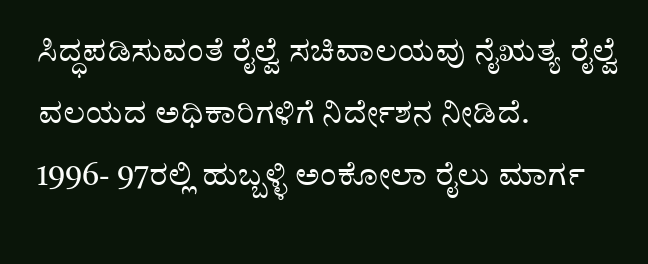ಸಿದ್ಧಪಡಿಸುವಂತೆ ರೈಲ್ವೆ ಸಚಿವಾಲಯವು ನೈಋತ್ಯ ರೈಲ್ವೆ ವಲಯದ ಅಧಿಕಾರಿಗಳಿಗೆ ನಿರ್ದೇಶನ ನೀಡಿದೆ.
1996- 97ರಲ್ಲಿ ಹುಬ್ಬಳ್ಳಿ ಅಂಕೋಲಾ ರೈಲು ಮಾರ್ಗ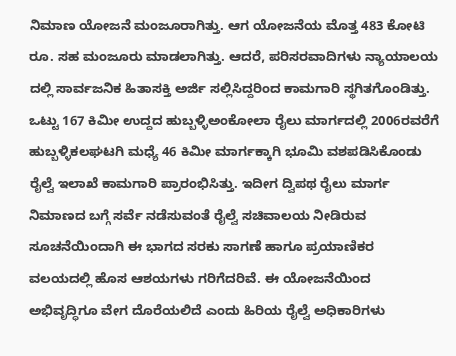ನಿಮಾಣ ಯೋಜನೆ ಮಂಜೂರಾಗಿತ್ತು. ಆಗ ಯೋಜನೆಯ ಮೊತ್ತ 483 ಕೋಟಿ ರೂ. ಸಹ ಮಂಜೂರು ಮಾಡಲಾಗಿತ್ತು. ಆದರೆ, ಪರಿಸರವಾದಿಗಳು ನ್ಯಾಯಾಲಯ ದಲ್ಲಿ ಸಾರ್ವಜನಿಕ ಹಿತಾಸಕ್ತಿ ಅರ್ಜಿ ಸಲ್ಲಿಸಿದ್ದರಿಂದ ಕಾಮಗಾರಿ ಸ್ಥಗಿತಗೊಂಡಿತ್ತು. ಒಟ್ಟು 167 ಕಿಮೀ ಉದ್ದದ ಹುಬ್ಬಳ್ಳಿಅಂಕೋಲಾ ರೈಲು ಮಾರ್ಗದಲ್ಲಿ 2006ರವರೆಗೆ ಹುಬ್ಬಳ್ಳಿಕಲಘಟಗಿ ಮಧ್ಯೆ 46 ಕಿಮೀ ಮಾರ್ಗಕ್ಕಾಗಿ ಭೂಮಿ ವಶಪಡಿಸಿಕೊಂಡು ರೈಲ್ವೆ ಇಲಾಖೆ ಕಾಮಗಾರಿ ಪ್ರಾರಂಭಿಸಿತ್ತು. ಇದೀಗ ದ್ವಿಪಥ ರೈಲು ಮಾರ್ಗ ನಿಮಾಣದ ಬಗ್ಗೆ ಸರ್ವೆ ನಡೆಸುವಂತೆ ರೈಲ್ವೆ ಸಚಿವಾಲಯ ನೀಡಿರುವ ಸೂಚನೆಯಿಂದಾಗಿ ಈ ಭಾಗದ ಸರಕು ಸಾಗಣೆ ಹಾಗೂ ಪ್ರಯಾಣಿಕರ ವಲಯದಲ್ಲಿ ಹೊಸ ಆಶಯಗಳು ಗರಿಗೆದರಿವೆ. ಈ ಯೋಜನೆಯಿಂದ ಅಭಿವೃದ್ಧಿಗೂ ವೇಗ ದೊರೆಯಲಿದೆ ಎಂದು ಹಿರಿಯ ರೈಲ್ವೆ ಅಧಿಕಾರಿಗಳು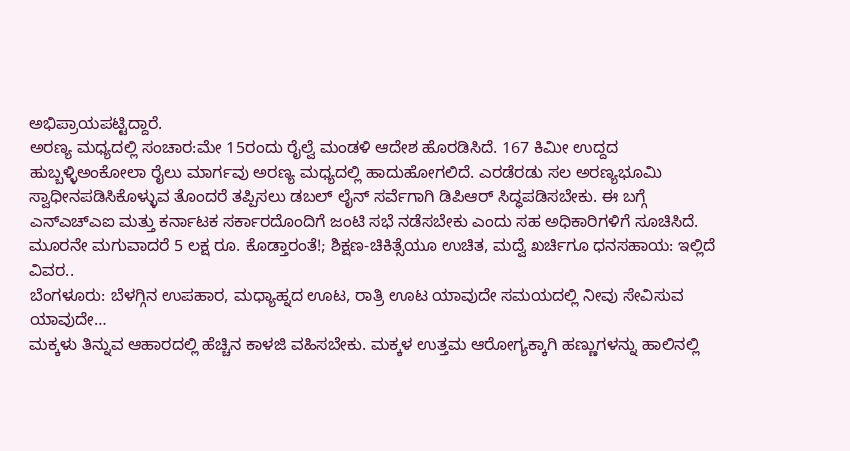ಅಭಿಪ್ರಾಯಪಟ್ಟಿದ್ದಾರೆ.
ಅರಣ್ಯ ಮಧ್ಯದಲ್ಲಿ ಸಂಚಾರ:ಮೇ 15ರಂದು ರೈಲ್ವೆ ಮಂಡಳಿ ಆದೇಶ ಹೊರಡಿಸಿದೆ. 167 ಕಿಮೀ ಉದ್ದದ ಹುಬ್ಬಳ್ಳಿಅಂಕೋಲಾ ರೈಲು ಮಾರ್ಗವು ಅರಣ್ಯ ಮಧ್ಯದಲ್ಲಿ ಹಾದುಹೋಗಲಿದೆ. ಎರಡೆರಡು ಸಲ ಅರಣ್ಯಭೂಮಿ ಸ್ವಾಧೀನಪಡಿಸಿಕೊಳ್ಳುವ ತೊಂದರೆ ತಪ್ಪಿಸಲು ಡಬಲ್ ಲೈನ್ ಸರ್ವೆಗಾಗಿ ಡಿಪಿಆರ್ ಸಿದ್ಧಪಡಿಸಬೇಕು. ಈ ಬಗ್ಗೆ ಎನ್ಎಚ್ಎಐ ಮತ್ತು ಕರ್ನಾಟಕ ಸರ್ಕಾರದೊಂದಿಗೆ ಜಂಟಿ ಸಭೆ ನಡೆಸಬೇಕು ಎಂದು ಸಹ ಅಧಿಕಾರಿಗಳಿಗೆ ಸೂಚಿಸಿದೆ.
ಮೂರನೇ ಮಗುವಾದರೆ 5 ಲಕ್ಷ ರೂ. ಕೊಡ್ತಾರಂತೆ!; ಶಿಕ್ಷಣ-ಚಿಕಿತ್ಸೆಯೂ ಉಚಿತ, ಮದ್ವೆ ಖರ್ಚಿಗೂ ಧನಸಹಾಯ: ಇಲ್ಲಿದೆ ವಿವರ..
ಬೆಂಗಳೂರು: ಬೆಳಗ್ಗಿನ ಉಪಹಾರ, ಮಧ್ಯಾಹ್ನದ ಊಟ, ರಾತ್ರಿ ಊಟ ಯಾವುದೇ ಸಮಯದಲ್ಲಿ ನೀವು ಸೇವಿಸುವ ಯಾವುದೇ…
ಮಕ್ಕಳು ತಿನ್ನುವ ಆಹಾರದಲ್ಲಿ ಹೆಚ್ಚಿನ ಕಾಳಜಿ ವಹಿಸಬೇಕು. ಮಕ್ಕಳ ಉತ್ತಮ ಆರೋಗ್ಯಕ್ಕಾಗಿ ಹಣ್ಣುಗಳನ್ನು ಹಾಲಿನಲ್ಲಿ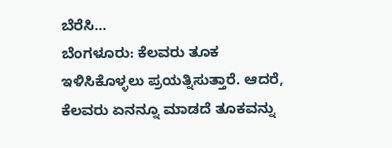ಬೆರೆಸಿ…
ಬೆಂಗಳೂರು: ಕೆಲವರು ತೂಕ ಇಳಿಸಿಕೊಳ್ಳಲು ಪ್ರಯತ್ನಿಸುತ್ತಾರೆ. ಆದರೆ, ಕೆಲವರು ಏನನ್ನೂ ಮಾಡದೆ ತೂಕವನ್ನು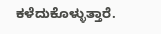ಕಳೆದುಕೊಳ್ಳುತ್ತಾರೆ.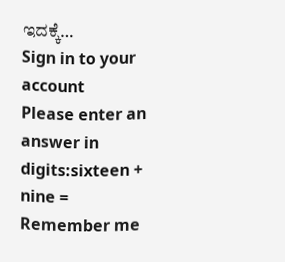ಇದಕ್ಕೆ…
Sign in to your account
Please enter an answer in digits:sixteen + nine =
Remember me